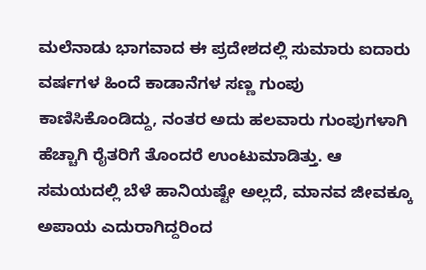ಮಲೆನಾಡು ಭಾಗವಾದ ಈ ಪ್ರದೇಶದಲ್ಲಿ ಸುಮಾರು ಐದಾರು ವರ್ಷಗಳ ಹಿಂದೆ ಕಾಡಾನೆಗಳ ಸಣ್ಣ ಗುಂಪು ಕಾಣಿಸಿಕೊಂಡಿದ್ದು, ನಂತರ ಅದು ಹಲವಾರು ಗುಂಪುಗಳಾಗಿ ಹೆಚ್ಚಾಗಿ ರೈತರಿಗೆ ತೊಂದರೆ ಉಂಟುಮಾಡಿತ್ತು. ಆ ಸಮಯದಲ್ಲಿ ಬೆಳೆ ಹಾನಿಯಷ್ಟೇ ಅಲ್ಲದೆ, ಮಾನವ ಜೀವಕ್ಕೂ ಅಪಾಯ ಎದುರಾಗಿದ್ದರಿಂದ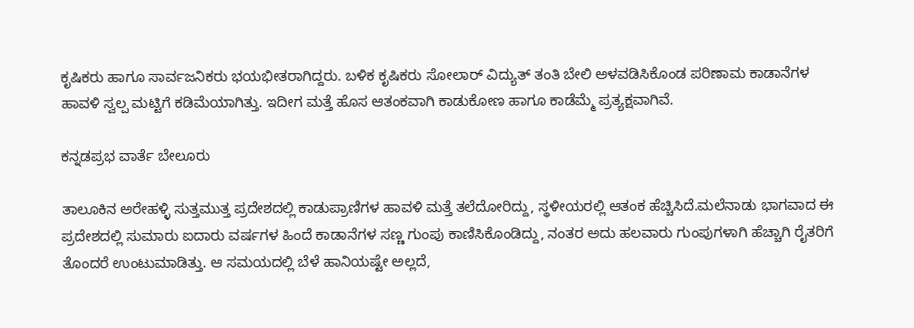ಕೃಷಿಕರು ಹಾಗೂ ಸಾರ್ವಜನಿಕರು ಭಯಭೀತರಾಗಿದ್ದರು. ಬಳಿಕ ಕೃಷಿಕರು ಸೋಲಾರ್‌ ವಿದ್ಯುತ್ ತಂತಿ ಬೇಲಿ ಅಳವಡಿಸಿಕೊಂಡ ಪರಿಣಾಮ ಕಾಡಾನೆಗಳ ಹಾವಳಿ ಸ್ವಲ್ಪ ಮಟ್ಟಿಗೆ ಕಡಿಮೆಯಾಗಿತ್ತು. ಇದೀಗ ಮತ್ತೆ ಹೊಸ ಆತಂಕವಾಗಿ ಕಾಡುಕೋಣ ಹಾಗೂ ಕಾಡೆಮ್ಮೆ ಪ್ರತ್ಯಕ್ಷವಾಗಿವೆ.

ಕನ್ನಡಪ್ರಭ ವಾರ್ತೆ ಬೇಲೂರು

ತಾಲೂಕಿನ ಅರೇಹಳ್ಳಿ ಸುತ್ತಮುತ್ತ ಪ್ರದೇಶದಲ್ಲಿ ಕಾಡುಪ್ರಾಣಿಗಳ ಹಾವಳಿ ಮತ್ತೆ ತಲೆದೋರಿದ್ದು, ಸ್ಥಳೀಯರಲ್ಲಿ ಆತಂಕ ಹೆಚ್ಚಿಸಿದೆ.ಮಲೆನಾಡು ಭಾಗವಾದ ಈ ಪ್ರದೇಶದಲ್ಲಿ ಸುಮಾರು ಐದಾರು ವರ್ಷಗಳ ಹಿಂದೆ ಕಾಡಾನೆಗಳ ಸಣ್ಣ ಗುಂಪು ಕಾಣಿಸಿಕೊಂಡಿದ್ದು, ನಂತರ ಅದು ಹಲವಾರು ಗುಂಪುಗಳಾಗಿ ಹೆಚ್ಚಾಗಿ ರೈತರಿಗೆ ತೊಂದರೆ ಉಂಟುಮಾಡಿತ್ತು. ಆ ಸಮಯದಲ್ಲಿ ಬೆಳೆ ಹಾನಿಯಷ್ಟೇ ಅಲ್ಲದೆ,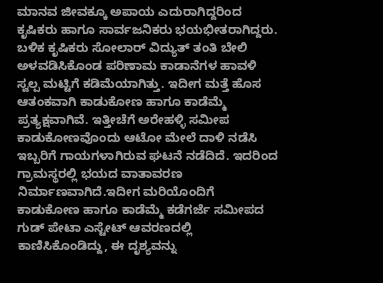ಮಾನವ ಜೀವಕ್ಕೂ ಅಪಾಯ ಎದುರಾಗಿದ್ದರಿಂದ ಕೃಷಿಕರು ಹಾಗೂ ಸಾರ್ವಜನಿಕರು ಭಯಭೀತರಾಗಿದ್ದರು. ಬಳಿಕ ಕೃಷಿಕರು ಸೋಲಾರ್‌ ವಿದ್ಯುತ್ ತಂತಿ ಬೇಲಿ ಅಳವಡಿಸಿಕೊಂಡ ಪರಿಣಾಮ ಕಾಡಾನೆಗಳ ಹಾವಳಿ ಸ್ವಲ್ಪ ಮಟ್ಟಿಗೆ ಕಡಿಮೆಯಾಗಿತ್ತು. ಇದೀಗ ಮತ್ತೆ ಹೊಸ ಆತಂಕವಾಗಿ ಕಾಡುಕೋಣ ಹಾಗೂ ಕಾಡೆಮ್ಮೆ ಪ್ರತ್ಯಕ್ಷವಾಗಿವೆ. ಇತ್ತೀಚೆಗೆ ಅರೇಹಳ್ಳಿ ಸಮೀಪ ಕಾಡುಕೋಣವೊಂದು ಆಟೋ ಮೇಲೆ ದಾಳಿ ನಡೆಸಿ ಇಬ್ಬರಿಗೆ ಗಾಯಗಳಾಗಿರುವ ಘಟನೆ ನಡೆದಿದೆ. ಇದರಿಂದ ಗ್ರಾಮಸ್ಥರಲ್ಲಿ ಭಯದ ವಾತಾವರಣ ನಿರ್ಮಾಣವಾಗಿದೆ.ಇದೀಗ ಮರಿಯೊಂದಿಗೆ ಕಾಡುಕೋಣ ಹಾಗೂ ಕಾಡೆಮ್ಮೆ ಕಡೆಗರ್ಜೆ ಸಮೀಪದ ಗುಡ್ ಪೇಟಾ ಎಸ್ಟೇಟ್ ಆವರಣದಲ್ಲಿ ಕಾಣಿಸಿಕೊಂಡಿದ್ದು, ಈ ದೃಶ್ಯವನ್ನು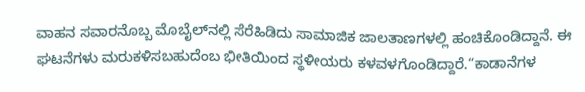ವಾಹನ ಸವಾರನೊಬ್ಬ ಮೊಬೈಲ್‌ನಲ್ಲಿ ಸೆರೆಹಿಡಿದು ಸಾಮಾಜಿಕ ಜಾಲತಾಣಗಳಲ್ಲಿ ಹಂಚಿಕೊಂಡಿದ್ದಾನೆ. ಈ ಘಟನೆಗಳು ಮರುಕಳಿಸಬಹುದೆಂಬ ಭೀತಿಯಿಂದ ಸ್ಥಳೀಯರು ಕಳವಳಗೊಂಡಿದ್ದಾರೆ.“ಕಾಡಾನೆಗಳ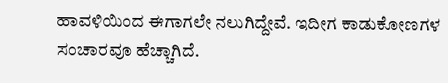ಹಾವಳಿಯಿಂದ ಈಗಾಗಲೇ ನಲುಗಿದ್ದೇವೆ. ಇದೀಗ ಕಾಡುಕೋಣಗಳ ಸಂಚಾರವೂ ಹೆಚ್ಚಾಗಿದೆ.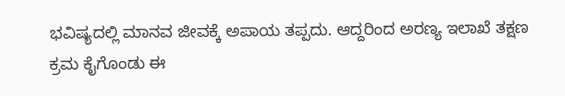ಭವಿಷ್ಯದಲ್ಲಿ ಮಾನವ ಜೀವಕ್ಕೆ ಅಪಾಯ ತಪ್ಪದು. ಆದ್ದರಿಂದ ಅರಣ್ಯ ಇಲಾಖೆ ತಕ್ಷಣ ಕ್ರಮ ಕೈಗೊಂಡು ಈ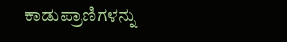ಕಾಡುಪ್ರಾಣಿಗಳನ್ನು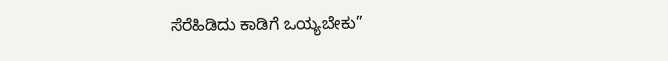ಸೆರೆಹಿಡಿದು ಕಾಡಿಗೆ ಒಯ್ಯಬೇಕು”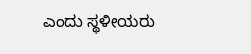ಎಂದು ಸ್ಥಳೀಯರು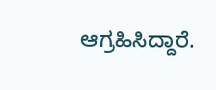ಆಗ್ರಹಿಸಿದ್ದಾರೆ.